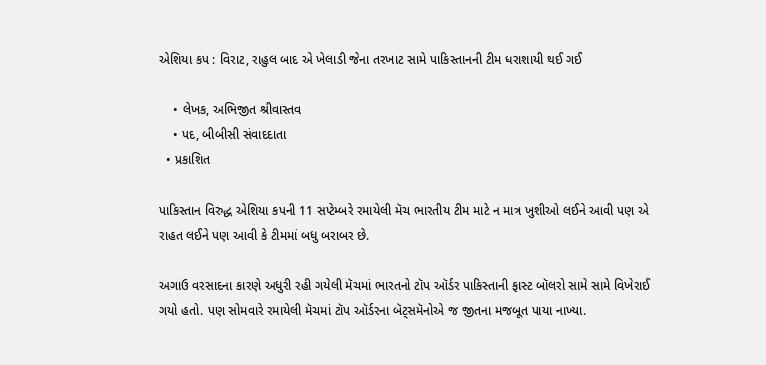એશિયા કપ : વિરાટ, રાહુલ બાદ એ ખેલાડી જેના તરખાટ સામે પાકિસ્તાનની ટીમ ધરાશાયી થઈ ગઈ

    • લેખક, અભિજીત શ્રીવાસ્તવ
    • પદ, બીબીસી સંવાદદાતા
  • પ્રકાશિત

પાકિસ્તાન વિરુદ્ધ એશિયા કપની 11 સપ્ટેમ્બરે રમાયેલી મૅચ ભારતીય ટીમ માટે ન માત્ર ખુશીઓ લઈને આવી પણ એ રાહત લઈને પણ આવી કે ટીમમાં બધુ બરાબર છે.

અગાઉ વરસાદના કારણે અધુરી રહી ગયેલી મૅચમાં ભારતનો ટૉપ ઑર્ડર પાકિસ્તાની ફાસ્ટ બૉલરો સામે સામે વિખેરાઈ ગયો હતો. પણ સોમવારે રમાયેલી મૅચમાં ટૉપ ઑર્ડરના બૅટ્સમૅનોએ જ જીતના મજબૂત પાયા નાખ્યા.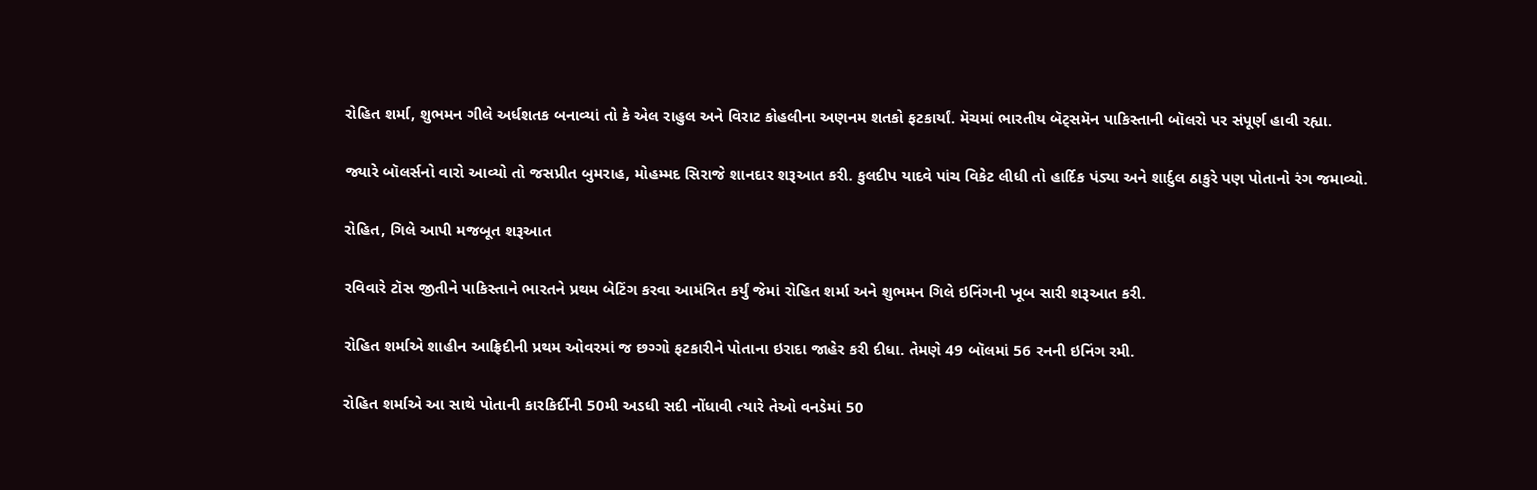રોહિત શર્મા, શુભમન ગીલે અર્ધશતક બનાવ્યાં તો કે એલ રાહુલ અને વિરાટ કોહલીના અણનમ શતકો ફટકાર્યાં. મૅચમાં ભારતીય બૅટ્સમૅન પાકિસ્તાની બૉલરો પર સંપૂર્ણ હાવી રહ્યા.

જ્યારે બૉલર્સનો વારો આવ્યો તો જસપ્રીત બુમરાહ, મોહમ્મદ સિરાજે શાનદાર શરૂઆત કરી. કુલદીપ યાદવે પાંચ વિકેટ લીધી તો હાર્દિક પંડ્યા અને શાર્દુલ ઠાકુરે પણ પોતાનો રંગ જમાવ્યો.

રોહિત, ગિલે આપી મજબૂત શરૂઆત

રવિવારે ટૉસ જીતીને પાકિસ્તાને ભારતને પ્રથમ બેટિંગ કરવા આમંત્રિત કર્યું જેમાં રોહિત શર્મા અને શુભમન ગિલે ઇનિંગની ખૂબ સારી શરૂઆત કરી.

રોહિત શર્માએ શાહીન આફ્રિદીની પ્રથમ ઓવરમાં જ છગ્ગો ફટકારીને પોતાના ઇરાદા જાહેર કરી દીધા. તેમણે 49 બૉલમાં 56 રનની ઇનિંગ રમી.

રોહિત શર્માએ આ સાથે પોતાની કારકિર્દીની 50મી અડધી સદી નોંધાવી ત્યારે તેઓ વનડેમાં 50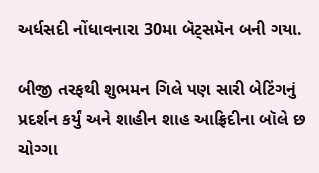અર્ધસદી નોંધાવનારા 30મા બૅટ્સમૅન બની ગયા.

બીજી તરફથી શુભમન ગિલે પણ સારી બેટિંગનું પ્રદર્શન કર્યું અને શાહીન શાહ આફ્રિદીના બૉલે છ ચોગ્ગા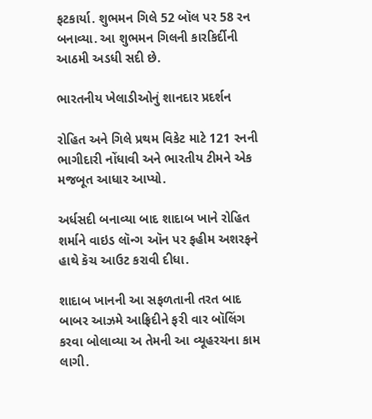ફટકાર્યા. શુભમન ગિલે 52 બૉલ પર 58 રન બનાવ્યા. આ શુભમન ગિલની કારકિર્દીની આઠમી અડધી સદી છે.

ભારતનીય ખેલાડીઓનું શાનદાર પ્રદર્શન

રોહિત અને ગિલે પ્રથમ વિકેટ માટે 121 રનની ભાગીદારી નોંધાવી અને ભારતીય ટીમને એક મજબૂત આધાર આપ્યો.

અર્ધસદી બનાવ્યા બાદ શાદાબ ખાને રોહિત શર્માને વાઇડ લૉન્ગ ઑન પર ફહીમ અશરફને હાથે કૅચ આઉટ કરાવી દીધા.

શાદાબ ખાનની આ સફળતાની તરત બાદ બાબર આઝમે આફ્રિદીને ફરી વાર બૉલિંગ કરવા બોલાવ્યા અ તેમની આ વ્યૂહરચના કામ લાગી.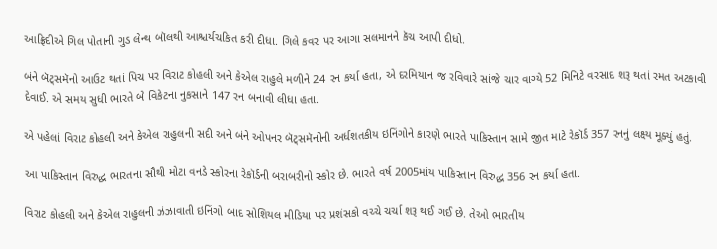આફ્રિદીએ ગિલ પોતાની ગુડ લેન્થ બૉલથી આશ્ચર્યચકિત કરી દીધા. ગિલે કવર પર આગા સલમાનને કૅચ આપી દીધો.

બંને બૅટ્સમૅનો આઉટ થતાં પિચ પર વિરાટ કોહલી અને કેએલ રાહુલે મળીને 24 રન કર્યા હતા, એ દરમિયાન જ રવિવારે સાંજે ચાર વાગ્યે 52 મિનિટે વરસાદ શરૂ થતાં રમત અટકાવી દેવાઈ. એ સમય સુધી ભારતે બે વિકેટના નુકસાને 147 રન બનાવી લીધા હતા.

એ પહેલાં વિરાટ કોહલી અને કેએલ રાહુલની સદી અને બંને ઓપનર બૅટ્સમૅનોની અર્ધશતકીય ઇનિંગોને કારણે ભારતે પાકિસ્તાન સામે જીત માટે રેકૉર્ડ 357 રનનું લક્ષ્ય મૂક્યું હતું.

આ પાકિસ્તાન વિરુદ્ધ ભારતના સૌથી મોટા વનડે સ્કોરના રેકૉર્ડની બરાબરીનો સ્કોર છે. ભારતે વર્ષ 2005માંય પાકિસ્તાન વિરુદ્ધ 356 રન કર્યા હતા.

વિરાટ કોહલી અને કેએલ રાહુલની ઝંઝાવાતી ઇનિંગો બાદ સોશિયલ મીડિયા પર પ્રશંસકો વચ્ચે ચર્ચા શરૂ થઈ ગઈ છે. તેઓ ભારતીય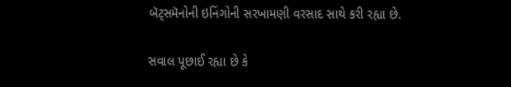બૅટ્સમૅનોની ઇનિંગોની સરખામણી વરસાદ સાથે કરી રહ્યા છે.

સવાલ પૂછાઈ રહ્યા છે કે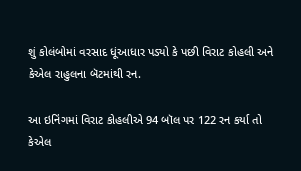શું કોલંબોમાં વરસાદ ધૂંઆધાર પડ્યો કે પછી વિરાટ કોહલી અને કેએલ રાહુલના બૅટમાંથી રન.

આ ઇનિંગમાં વિરાટ કોહલીએ 94 બૉલ પર 122 રન કર્યા તો કેએલ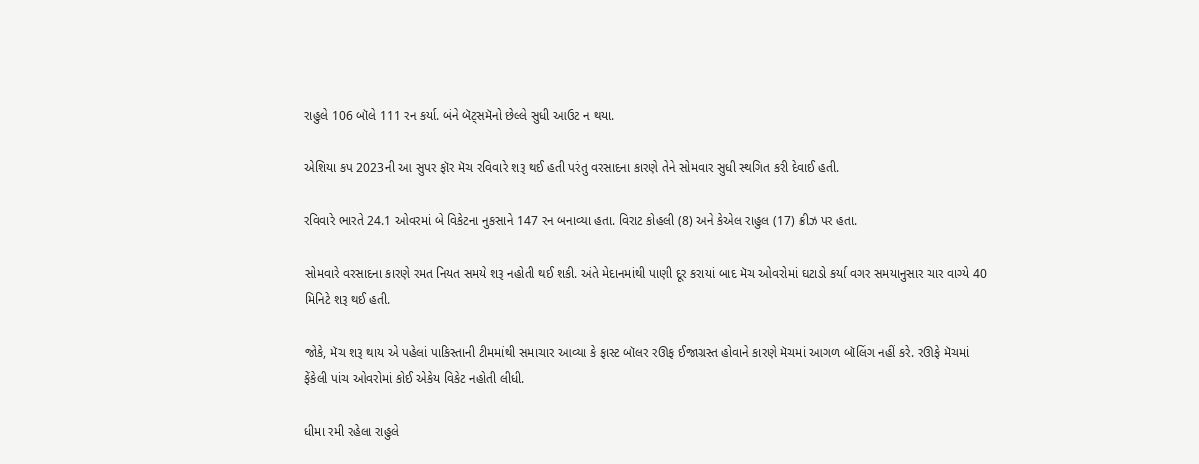રાહુલે 106 બૉલે 111 રન કર્યા. બંને બૅટ્સમૅનો છેલ્લે સુધી આઉટ ન થયા.

એશિયા કપ 2023ની આ સુપર ફૉર મૅચ રવિવારે શરૂ થઈ હતી પરંતુ વરસાદના કારણે તેને સોમવાર સુધી સ્થગિત કરી દેવાઈ હતી.

રવિવારે ભારતે 24.1 ઓવરમાં બે વિકેટના નુકસાને 147 રન બનાવ્યા હતા. વિરાટ કોહલી (8) અને કેએલ રાહુલ (17) ક્રીઝ પર હતા.

સોમવારે વરસાદના કારણે રમત નિયત સમયે શરૂ નહોતી થઈ શકી. અંતે મેદાનમાંથી પાણી દૂર કરાયાં બાદ મૅચ ઓવરોમાં ઘટાડો કર્યા વગર સમયાનુસાર ચાર વાગ્યે 40 મિનિટે શરૂ થઈ હતી.

જોકે, મૅચ શરૂ થાય એ પહેલાં પાકિસ્તાની ટીમમાંથી સમાચાર આવ્યા કે ફાસ્ટ બૉલર રઊફ ઈજાગ્રસ્ત હોવાને કારણે મૅચમાં આગળ બૉલિંગ નહીં કરે. રઊફે મૅચમાં ફેંકેલી પાંચ ઓવરોમાં કોઈ એકેય વિકેટ નહોતી લીધી.

ધીમા રમી રહેલા રાહુલે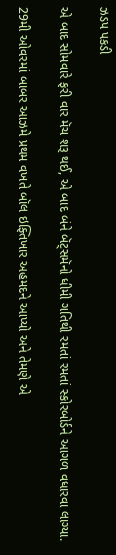ઝડપ પકડી

એ બાદ સોમવારે ફરી વાર મૅચ શરૂ થઈ, એ બાદ બંને બૅટ્સમૅનો ધીમી ગતિથી રમતાં રમતાં સ્કોરબોર્ડને આગળ વધારવા લાગ્યા.

29મી ઓવરમાં બાબર આઝમે પ્રથમ વખતે બૉલ ઇફ્તિખાર અહમદને આપ્યો અને તેમણે એ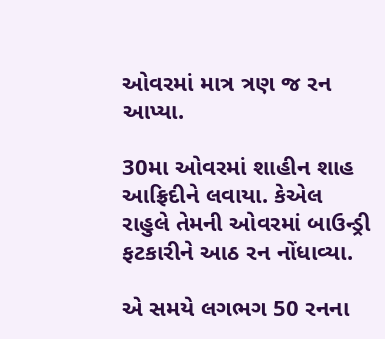ઓવરમાં માત્ર ત્રણ જ રન આપ્યા.

30મા ઓવરમાં શાહીન શાહ આફ્રિદીને લવાયા. કેએલ રાહુલે તેમની ઓવરમાં બાઉન્ડ્રી ફટકારીને આઠ રન નોંધાવ્યા.

એ સમયે લગભગ 50 રનના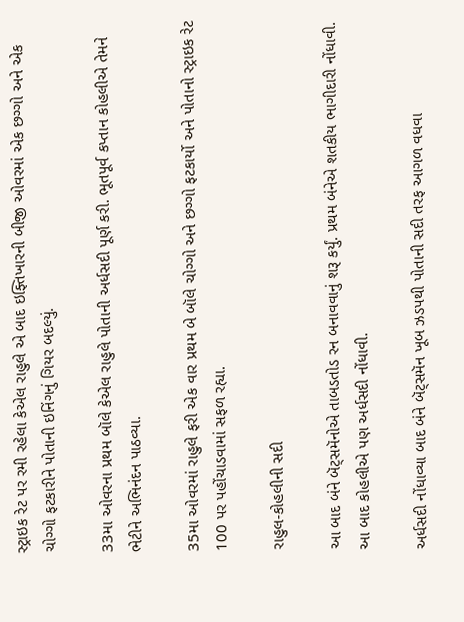સ્ટ્રાઇક રેટ પર રમી રહેલા કેએલ રાહુલે એ બાદ ઇફ્તિખારની બીજી ઓવરમાં એક છગ્ગો અને એક ચોગ્ગો ફટકારીને પોતાની ઇનિંગનું ગિયર બદલ્યું.

33મા ઓવરના પ્રથમ બૉલે કેએલ રાહુલે પોતાની અર્ધસદી પૂર્ણ કરી. ભૂતપૂર્વ કપ્તાન કોહલીએ તેમને ભેટીને અભિનંદન પાઠવ્યા.

35મા ઓવરમાં રાહુલે ફરી એક વાર પ્રથમ બે બૉલે ચોગ્ગો અને છગ્ગો ફટકાર્યો અને પોતાનો સ્ટ્રાઇક રેટ 100 પર પહોંચાડવામાં સફળ રહ્યા.

રાહુલ-કોહલીની સદી

આ બાદ બંને બૅટ્સમૅનોએ તાબડતોડ રન બનાવવાનું શરૂ કર્યું. પ્રથમ બંનેએ શતકીય ભાગીદારી નોંધાવી. આ બાદ કોહલીએ પણ અર્ધસદી નોંધાવી.

અર્ધસદી નોંધાવ્યા બાદ બંને બૅટ્સમૅન ખૂબ ઝડપથી પોતાની સદી તરફ આગળ વધવા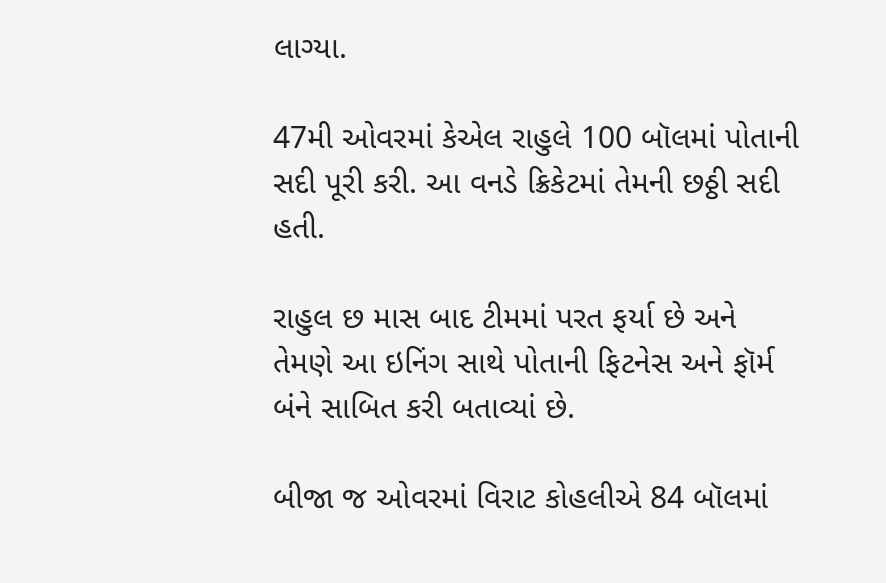લાગ્યા.

47મી ઓવરમાં કેએલ રાહુલે 100 બૉલમાં પોતાની સદી પૂરી કરી. આ વનડે ક્રિકેટમાં તેમની છઠ્ઠી સદી હતી.

રાહુલ છ માસ બાદ ટીમમાં પરત ફર્યા છે અને તેમણે આ ઇનિંગ સાથે પોતાની ફિટનેસ અને ફૉર્મ બંને સાબિત કરી બતાવ્યાં છે.

બીજા જ ઓવરમાં વિરાટ કોહલીએ 84 બૉલમાં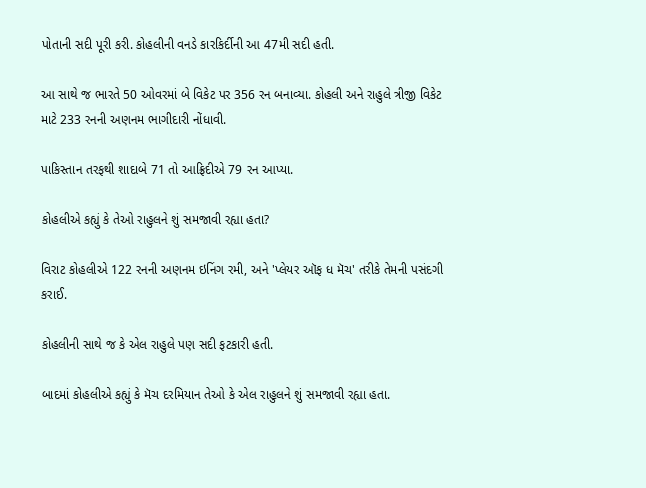પોતાની સદી પૂરી કરી. કોહલીની વનડે કારકિર્દીની આ 47મી સદી હતી.

આ સાથે જ ભારતે 50 ઓવરમાં બે વિકેટ પર 356 રન બનાવ્યા. કોહલી અને રાહુલે ત્રીજી વિકેટ માટે 233 રનની અણનમ ભાગીદારી નોંધાવી.

પાકિસ્તાન તરફથી શાદાબે 71 તો આફ્રિદીએ 79 રન આપ્યા.

કોહલીએ કહ્યું કે તેઓ રાહુલને શું સમજાવી રહ્યા હતા?

વિરાટ કોહલીએ 122 રનની અણનમ ઇનિંગ રમી, અને 'પ્લેયર ઑફ ધ મૅચ' તરીકે તેમની પસંદગી કરાઈ.

કોહલીની સાથે જ કે એલ રાહુલે પણ સદી ફટકારી હતી.

બાદમાં કોહલીએ કહ્યું કે મૅચ દરમિયાન તેઓ કે એલ રાહુલને શું સમજાવી રહ્યા હતા.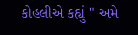કોહલીએ કહ્યું " અમે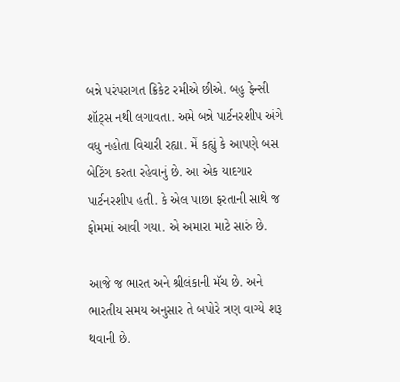બન્ને પરંપરાગત ક્રિકેટ રમીએ છીએ. બહુ ફેન્સી શૉટ્સ નથી લગાવતા. અમે બન્ને પાર્ટનરશીપ અંગે વધુ નહોતા વિચારી રહ્યા. મેં કહ્યું કે આપણે બસ બેટિંગ કરતા રહેવાનું છે. આ એક યાદગાર પાર્ટનરશીપ હતી. કે એલ પાછા ફરતાની સાથે જ ફોમમાં આવી ગયા. એ અમારા માટે સારું છે.

આજે જ ભારત અને શ્રીલંકાની મૅચ છે. અને ભારતીય સમય અનુસાર તે બપોરે ત્રણ વાગ્યે શરૂ થવાની છે.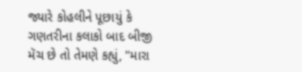જ્યારે કોહલીને પૂછાયું કે ગણતરીના કલાકો બાદ બીજી મૅચ છે તો તેમણે કહ્યું, "મારા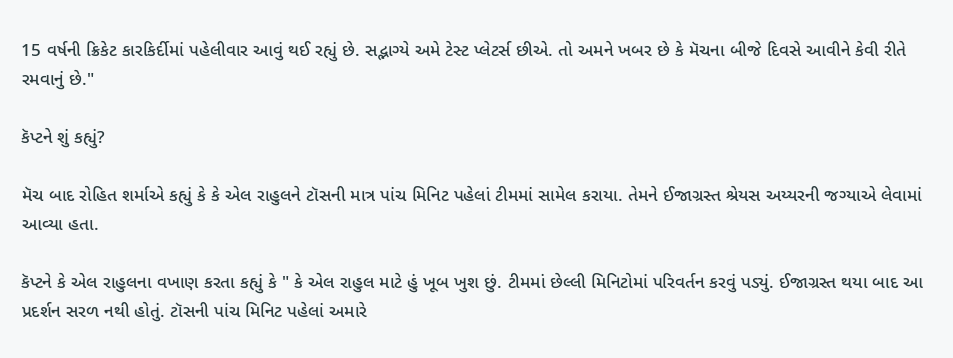15 વર્ષની ક્રિકેટ કારકિર્દીમાં પહેલીવાર આવું થઈ રહ્યું છે. સદ્ભાગ્યે અમે ટેસ્ટ પ્લેટર્સ છીએ. તો અમને ખબર છે કે મૅચના બીજે દિવસે આવીને કેવી રીતે રમવાનું છે."

કૅપ્ટને શું કહ્યું?

મૅચ બાદ રોહિત શર્માએ કહ્યું કે કે એલ રાહુલને ટૉસની માત્ર પાંચ મિનિટ પહેલાં ટીમમાં સામેલ કરાયા. તેમને ઈજાગ્રસ્ત શ્રેયસ અય્યરની જગ્યાએ લેવામાં આવ્યા હતા.

કૅપ્ટને કે એલ રાહુલના વખાણ કરતા કહ્યું કે " કે એલ રાહુલ માટે હું ખૂબ ખુશ છું. ટીમમાં છેલ્લી મિનિટોમાં પરિવર્તન કરવું પડ્યું. ઈજાગ્રસ્ત થયા બાદ આ પ્રદર્શન સરળ નથી હોતું. ટૉસની પાંચ મિનિટ પહેલાં અમારે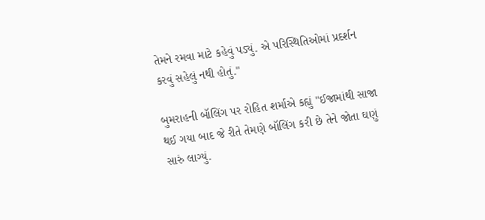તેમને રમવા માટે કહેવું પડ્યું. એ પરિસ્થિતિઓમાં પ્રદર્શન કરવું સહેલું નથી હોતું."

બુમરાહની બૉલિંગ પર રોહિત શર્માએ કહ્યું "ઈજામાંથી સાજા થઈ ગયા બાદ જે રીતે તેમણે બૉલિંગ કરી છે તેને જોતા ઘણું સારું લાગ્યું.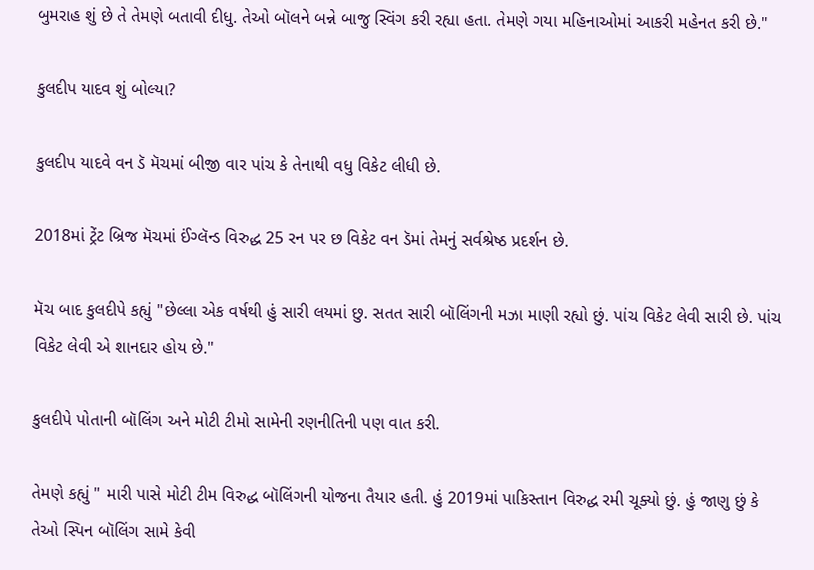બુમરાહ શું છે તે તેમણે બતાવી દીધુ. તેઓ બૉલને બન્ને બાજુ સ્વિંગ કરી રહ્યા હતા. તેમણે ગયા મહિનાઓમાં આકરી મહેનત કરી છે."

કુલદીપ યાદવ શું બોલ્યા?

કુલદીપ યાદવે વન ડૅ મૅચમાં બીજી વાર પાંચ કે તેનાથી વધુ વિકેટ લીધી છે.

2018માં ટ્રેંટ બ્રિજ મૅચમાં ઈંગ્લૅન્ડ વિરુદ્ધ 25 રન પર છ વિકેટ વન ડૅમાં તેમનું સર્વશ્રેષ્ઠ પ્રદર્શન છે.

મૅચ બાદ કુલદીપે કહ્યું "છેલ્લા એક વર્ષથી હું સારી લયમાં છુ. સતત સારી બૉલિંગની મઝા માણી રહ્યો છું. પાંચ વિકેટ લેવી સારી છે. પાંચ વિકેટ લેવી એ શાનદાર હોય છે."

કુલદીપે પોતાની બૉલિંગ અને મોટી ટીમો સામેની રણનીતિની પણ વાત કરી.

તેમણે કહ્યું " મારી પાસે મોટી ટીમ વિરુદ્ધ બૉલિંગની યોજના તૈયાર હતી. હું 2019માં પાકિસ્તાન વિરુદ્ધ રમી ચૂક્યો છું. હું જાણુ છું કે તેઓ સ્પિન બૉલિંગ સામે કેવી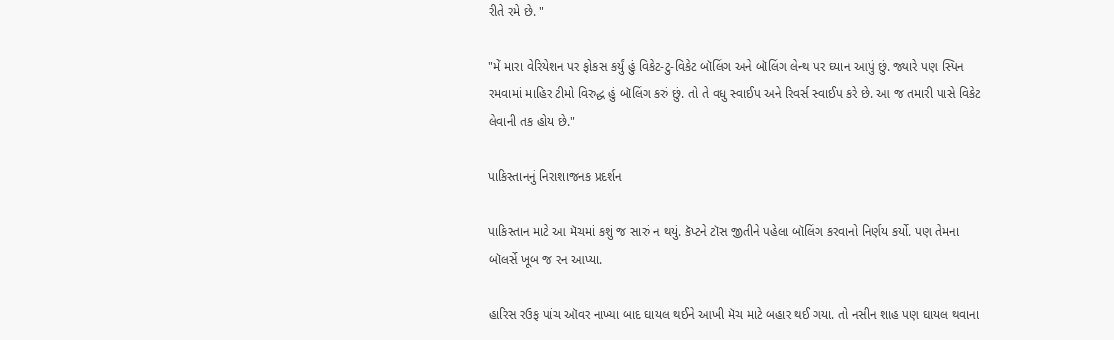રીતે રમે છે. "

"મેં મારા વેરિયેશન પર ફોકસ કર્યું હું વિકેટ-ટુ-વિકેટ બૉલિંગ અને બૉલિંગ લેન્થ પર ઘ્યાન આપું છું. જ્યારે પણ સ્પિન રમવામાં માહિર ટીમો વિરુદ્ધ હું બૉલિંગ કરું છું. તો તે વધુ સ્વાઈપ અને રિવર્સ સ્વાઈપ કરે છે. આ જ તમારી પાસે વિકેટ લેવાની તક હોય છે."

પાકિસ્તાનનું નિરાશાજનક પ્રદર્શન

પાકિસ્તાન માટે આ મૅચમાં કશું જ સારું ન થયું. કૅપ્ટને ટૉસ જીતીને પહેલા બૉલિંગ કરવાનો નિર્ણય કર્યો. પણ તેમના બૉલર્સે ખૂબ જ રન આપ્યા.

હારિસ રઉફ પાંચ ઑવર નાખ્યા બાદ ઘાયલ થઈને આખી મૅચ માટે બહાર થઈ ગયા. તો નસીન શાહ પણ ઘાયલ થવાના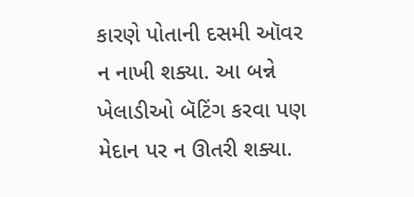કારણે પોતાની દસમી ઑવર ન નાખી શક્યા. આ બન્ને ખેલાડીઓ બૅટિંગ કરવા પણ મેદાન પર ન ઊતરી શક્યા.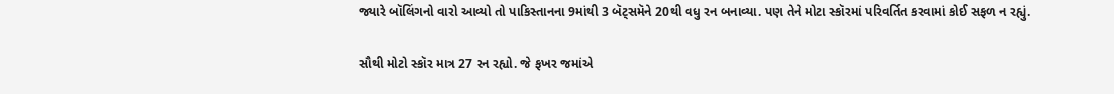જ્યારે બૉલિંગનો વારો આવ્યો તો પાકિસ્તાનના 9માંથી 3 બૅટ્સમૅને 20થી વધુ રન બનાવ્યા. પણ તેને મોટા સ્કૉરમાં પરિવર્તિત કરવામાં કોઈ સફળ ન રહ્યું.

સૌથી મોટો સ્કૉર માત્ર 27 રન રહ્યો. જે ફખર જમાંએ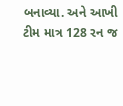બનાવ્યા. અને આખી ટીમ માત્ર 128 રન જ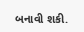બનાવી શકી.